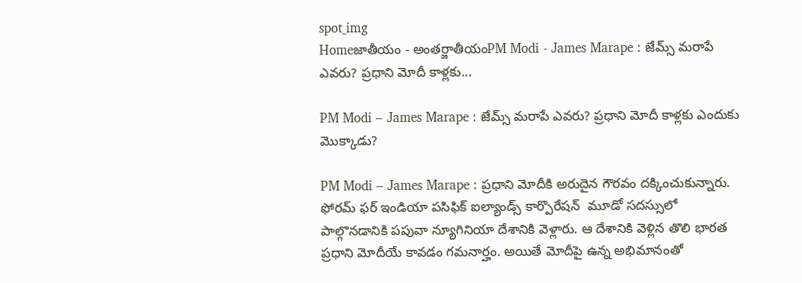spot_img
Homeజాతీయం - అంతర్జాతీయంPM Modi - James Marape : జేమ్స్ మరాపే ఎవరు? ప్రధాని మోదీ కాళ్లకు...

PM Modi – James Marape : జేమ్స్ మరాపే ఎవరు? ప్రధాని మోదీ కాళ్లకు ఎందుకు మొక్కాడు?

PM Modi – James Marape : ప్రధాని మోదీకి అరుదైన గౌరవం దక్కించుకున్నారు. ఫోరమ్ ఫర్ ఇండియా పసిఫిక్ ఐల్యాండ్స్ కార్పొరేషన్  మూడో సదస్సులో పాల్గొనడానికి పపువా న్యూగినియా దేశానికి వెళ్లారు. ఆ దేశానికి వెళ్లిన తొలి భారత ప్రధాని మోదీయే కావడం గమనార్హం. అయితే మోదీపై ఉన్న అభిమానంతో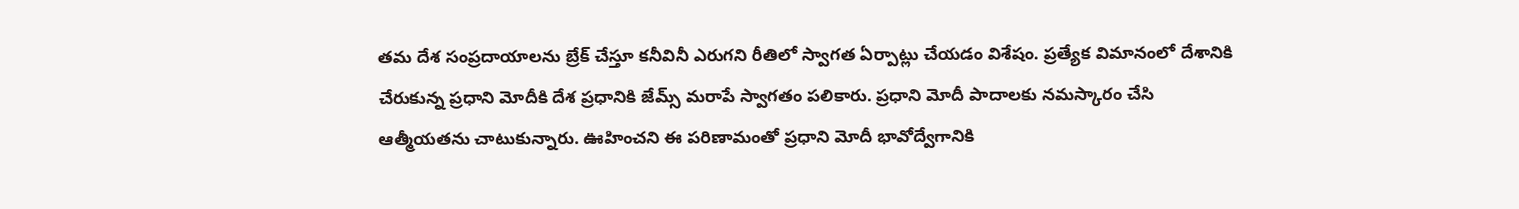తమ దేశ సంప్రదాయాలను బ్రేక్ చేస్తూ కనీవినీ ఎరుగని రీతిలో స్వాగత ఏర్పాట్లు చేయడం విశేషం. ప్రత్యేక విమానంలో దేశానికి చేరుకున్న ప్రధాని మోదీకి దేశ ప్రధానికి జేమ్స్ మరాపే స్వాగతం పలికారు. ప్రధాని మోదీ పాదాలకు నమస్కారం చేసి ఆత్మీయతను చాటుకున్నారు. ఊహించని ఈ పరిణామంతో ప్రధాని మోదీ భావోద్వేగానికి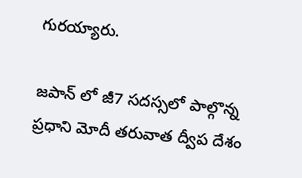గురయ్యారు.

జపాన్ లో జీ7 సదస్సలో పాల్గొన్న ప్రధాని మోదీ తరువాత ద్వీప దేశం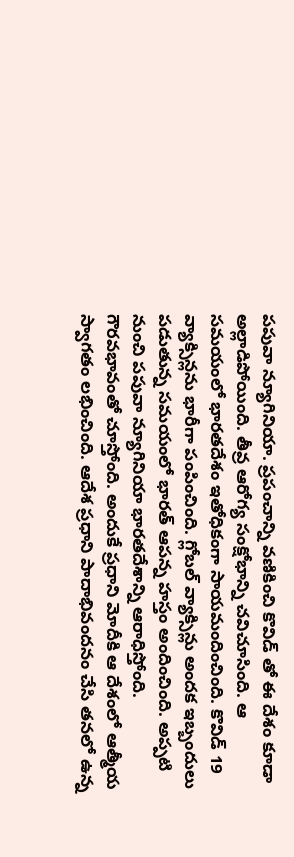పపువా న్యూగినియా. ప్రపంచాన్ని వణికించి కొవిడ్ తో ఈ దేశం కూడా అల్లాడిపోయింది. తీవ్ర ఆరోగ్య సంక్షోభాన్ని చవిచూసింది. ఆ సమయంలో భారతదేశం ఇతోధికంగా సాయమందించింది. కొవిడ్ 19 వ్యాక్సిన్లను భారీగా పంపించింది. గ్లోబల్ వ్యాక్సిన్లు అందక ఇబ్బందులు పడుతున్న సమయంలో భారత్ ఆపన్న హస్తం అందించింది. అప్పటి నుంచి పపువా న్యూగినియా భారతదేశాన్ని ఆరాధిస్తోంది. గౌరవభావంతో చూస్తోంది. అందుకే ప్రధాని మోదీకి ఆ దేశంలో ఆత్మీయ స్వాగతం లభించింది. ఆదేశ ప్రధాని పాదాభివందనం చేసి తనలో ఉన్న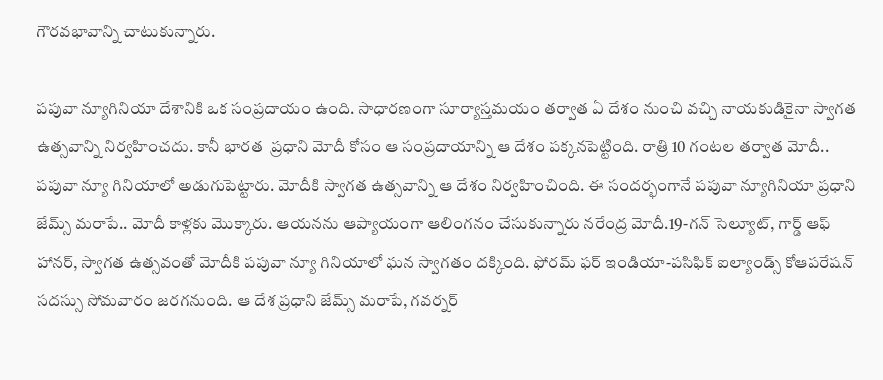గౌరవభావాన్ని చాటుకున్నారు.

పపువా న్యూగినియా దేశానికి ఒక సంప్రదాయం ఉంది. సాధారణంగా సూర్యాస్తమయం తర్వాత ఏ దేశం నుంచి వచ్చి నాయకుడికైనా స్వాగత ఉత్సవాన్ని నిర్వహించదు. కానీ భారత  ప్రధాని మోదీ కోసం ఆ సంప్రదాయాన్ని ఆ దేశం పక్కనపెట్టింది. రాత్రి 10 గంటల తర్వాత మోదీ.. పపువా న్యూ గినియాలో అడుగుపెట్టారు. మోదీకి స్వాగత ఉత్సవాన్ని ఆ దేశం నిర్వహించింది. ఈ సందర్భంగానే పపువా న్యూగినియా ప్రధాని జేమ్స్ మరాపే.. మోదీ కాళ్లకు మొక్కారు. ఆయనను ఆప్యాయంగా ఆలింగనం చేసుకున్నారు నరేంద్ర మోదీ.19-గన్ సెల్యూట్, గార్డ్ ఆఫ్ హానర్, స్వాగత ఉత్సవంతో మోదీకి పపువా న్యూ గినియాలో ఘన స్వాగతం దక్కింది. ఫోరమ్ ఫర్ ఇండియా-పసిఫిక్ ఐల్యాండ్స్ కోఆపరేషన్ సదస్సు సోమవారం జరగనుంది. ఆ దేశ ప్రధాని జేమ్స్ మరాపే, గవర్నర్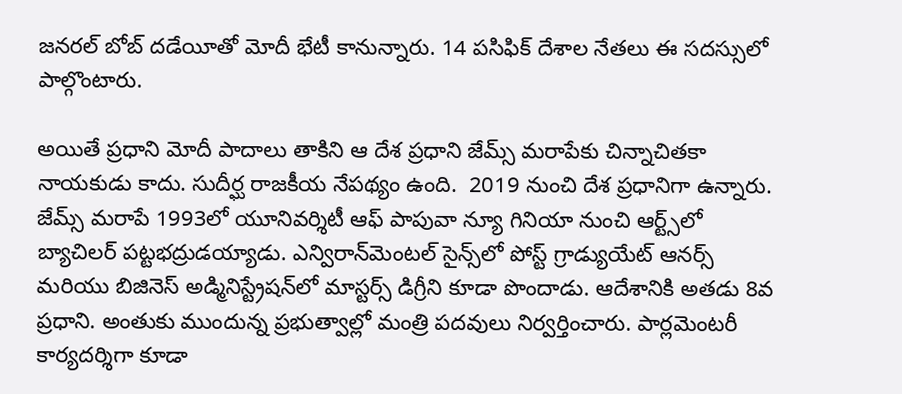జనరల్ బోబ్ దడేయీతో మోదీ భేటీ కానున్నారు. 14 పసిఫిక్ దేశాల నేతలు ఈ సదస్సులో పాల్గొంటారు.

అయితే ప్రధాని మోదీ పాదాలు తాకిని ఆ దేశ ప్రధాని జేమ్స్ మరాపేకు చిన్నాచితకా నాయకుడు కాదు. సుదీర్ఘ రాజకీయ నేపథ్యం ఉంది.  2019 నుంచి దేశ ప్రధానిగా ఉన్నారు. జేమ్స్ మరాపే 1993లో యూనివర్శిటీ ఆఫ్ పాపువా న్యూ గినియా నుంచి ఆర్ట్స్‌లో బ్యాచిలర్ పట్టభద్రుడయ్యాడు. ఎన్విరాన్‌మెంటల్ సైన్స్‌లో పోస్ట్ గ్రాడ్యుయేట్ ఆనర్స్ మరియు బిజినెస్ అడ్మినిస్ట్రేషన్‌లో మాస్టర్స్ డిగ్రీని కూడా పొందాడు. ఆదేశానికి అతడు 8వ ప్రధాని. అంతుకు ముందున్న ప్రభుత్వాల్లో మంత్రి పదవులు నిర్వర్తించారు. పార్లమెంటరీ కార్యదర్శిగా కూడా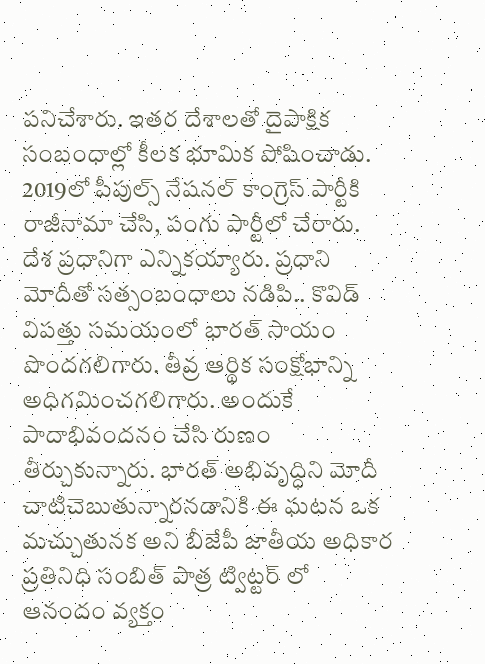పనిచేశారు. ఇతర దేశాలతో దైపాక్షిక సంబంధాల్లో కీలక భూమిక పోషించాడు. 2019లో పీపుల్స్ నేషనల్ కాంగ్రెస్ పార్టీకి రాజీనామా చేసి, పంగు పార్టీలో చేరారు. దేశ ప్రధానిగా ఎన్నికయ్యారు. ప్రధాని మోదీతో సత్సంబంధాలు నడిపి.. కొవిడ్ విపత్తు సమయంలో భారత్ సాయం పొందగలిగారు. తీవ్ర ఆర్థిక సంక్షోభాన్ని అధిగమించగలిగారు. అందుకే పాదాభివందనం చేసి రుణం తీర్చుకున్నారు. భారత్ అభివృద్ధిని మోదీ చాటిచెబుతున్నారనడానికి ఈ ఘటన ఒక మచ్చుతునక అని బీజేపీ జాతీయ అధికార ప్రతినిధి సంబిత్ పాత్ర ట్విట్టర్ లో ఆనందం వ్యక్తం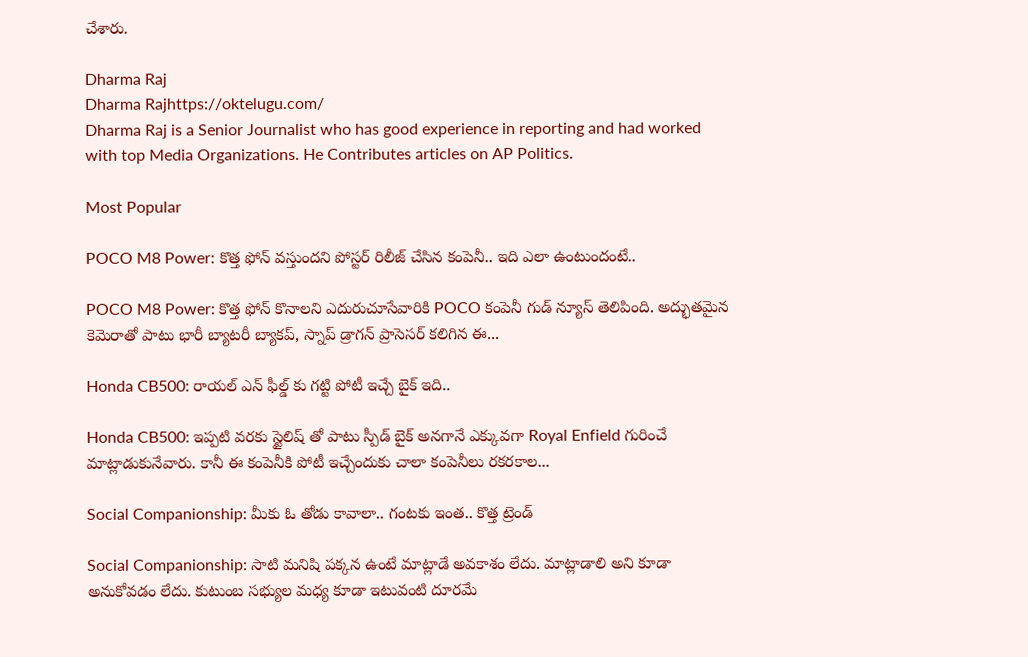చేశారు.

Dharma Raj
Dharma Rajhttps://oktelugu.com/
Dharma Raj is a Senior Journalist who has good experience in reporting and had worked with top Media Organizations. He Contributes articles on AP Politics.

Most Popular

POCO M8 Power: కొత్త ఫోన్ వస్తుందని పోస్టర్ రిలీజ్ చేసిన కంపెనీ.. ఇది ఎలా ఉంటుందంటే..

POCO M8 Power: కొత్త ఫోన్ కొనాలని ఎదురుచూసేవారికి POCO కంపెనీ గుడ్ న్యూస్ తెలిపింది. అద్భుతమైన కెమెరాతో పాటు భారీ బ్యాటరీ బ్యాకప్, స్నాప్ డ్రాగన్ ప్రాసెసర్ కలిగిన ఈ...

Honda CB500: రాయల్ ఎన్ ఫీల్డ్ కు గట్టి పోటీ ఇచ్చే బైక్ ఇది..

Honda CB500: ఇప్పటి వరకు స్టైలిష్ తో పాటు స్పీడ్ బైక్ అనగానే ఎక్కువగా Royal Enfield గురించే మాట్లాడుకునేవారు. కానీ ఈ కంపెనీకి పోటీ ఇచ్చేందుకు చాలా కంపెనీలు రకరకాల...

Social Companionship: మీకు ఓ తోడు కావాలా.. గంటకు ఇంత.. కొత్త ట్రెండ్

Social Companionship: సాటి మనిషి పక్కన ఉంటే మాట్లాడే అవకాశం లేదు. మాట్లాడాలి అని కూడా అనుకోవడం లేదు. కుటుంబ సభ్యుల మధ్య కూడా ఇటువంటి దూరమే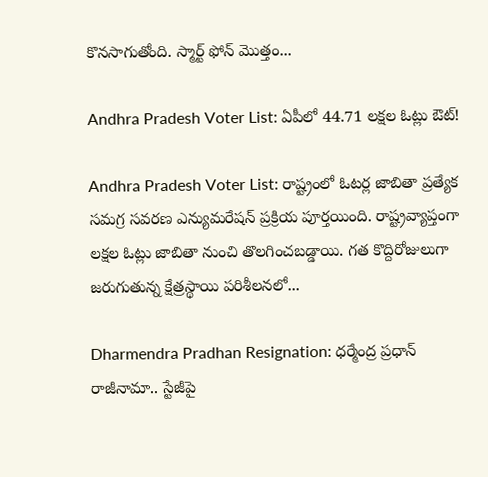కొనసాగుతోంది. స్మార్ట్ ఫోన్ మొత్తం...

Andhra Pradesh Voter List: ఏపీలో 44.71 లక్షల ఓట్లు ఔట్!

Andhra Pradesh Voter List: రాష్ట్రంలో ఓటర్ల జాబితా ప్రత్యేక సమగ్ర సవరణ ఎన్యుమరేషన్ ప్రక్రియ పూర్తయింది. రాష్ట్రవ్యాప్తంగా లక్షల ఓట్లు జాబితా నుంచి తొలగించబడ్డాయి. గత కొద్దిరోజులుగా జరుగుతున్న క్షేత్రస్థాయి పరిశీలనలో...

Dharmendra Pradhan Resignation: ధర్మేంద్ర ప్రధాన్‌ రాజీనామా.. స్టేజీపై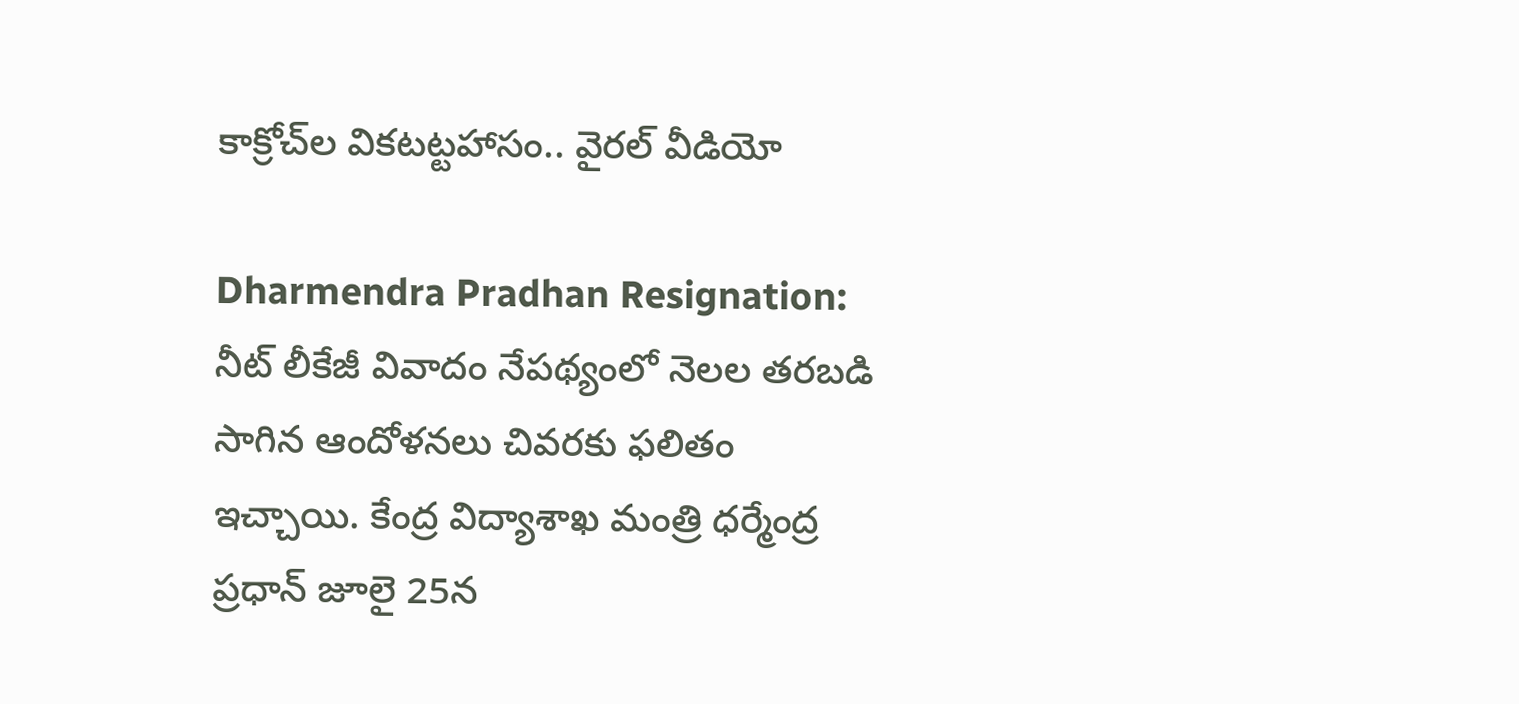కాక్రోచ్‌ల వికటట్టహాసం.. వైరల్‌ వీడియో

Dharmendra Pradhan Resignation: నీట్‌ లీకేజీ వివాదం నేపథ్యంలో నెలల తరబడి సాగిన ఆందోళనలు చివరకు ఫలితం ఇచ్చాయి. కేంద్ర విద్యాశాఖ మంత్రి ధర్మేంద్ర ప్రధాన్‌ జూలై 25న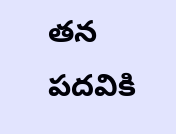తన పదవికి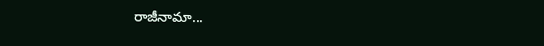రాజీనామా...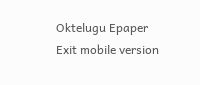Oktelugu Epaper
Exit mobile version